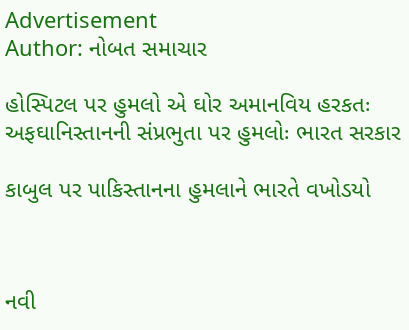Advertisement
Author: નોબત સમાચાર

હોસ્પિટલ પર હુમલો એ ઘોર અમાનવિય હરકતઃ અફઘાનિસ્તાનની સંપ્રભુતા પર હુમલોઃ ભારત સરકાર

કાબુલ પર પાકિસ્તાનના હુમલાને ભારતે વખોડયો



નવી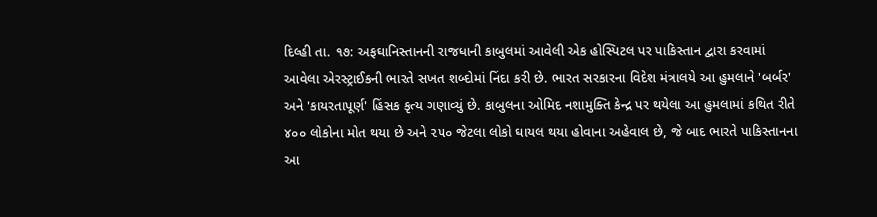દિલ્હી તા. ૧૭: અફઘાનિસ્તાનની રાજધાની કાબુલમાં આવેલી એક હોસ્પિટલ પર પાકિસ્તાન દ્વારા કરવામાં આવેલા એરસ્ટ્રાઈકની ભારતે સખત શબ્દોમાં નિંદા કરી છે. ભારત સરકારના વિદેશ મંત્રાલયે આ હુમલાને 'બર્બર' અને 'કાયરતાપૂર્ણ' હિંસક કૃત્ય ગણાવ્યું છે. કાબુલના ઓમિદ નશામુક્તિ કેન્દ્ર પર થયેલા આ હુમલામાં કથિત રીતે ૪૦૦ લોકોના મોત થયા છે અને ૨૫૦ જેટલા લોકો ઘાયલ થયા હોવાના અહેવાલ છે, જે બાદ ભારતે પાકિસ્તાનના આ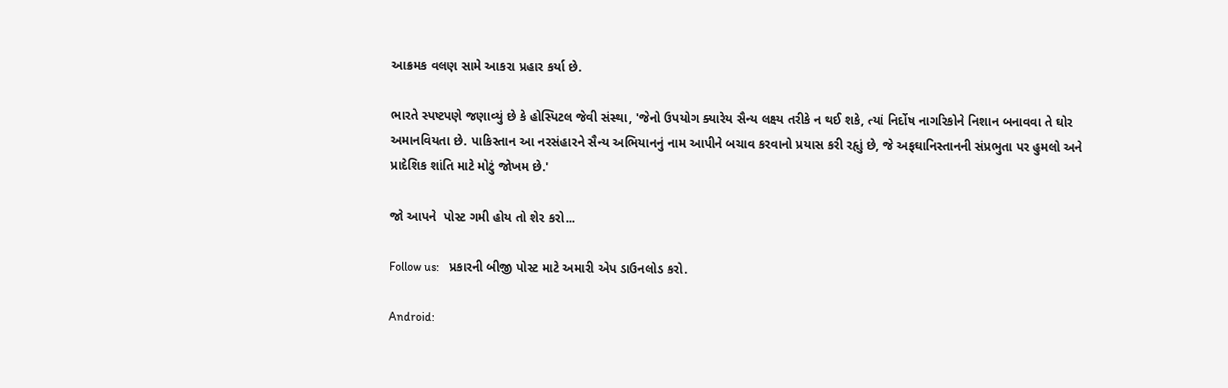આક્રમક વલણ સામે આકરા પ્રહાર કર્યા છે.

ભારતે સ્પષ્ટપણે જણાવ્યું છે કે હોસ્પિટલ જેવી સંસ્થા, 'જેનો ઉપયોગ ક્યારેય સૈન્ય લક્ષ્ય તરીકે ન થઈ શકે, ત્યાં નિર્દોષ નાગરિકોને નિશાન બનાવવા તે ઘોર અમાનવિયતા છે. પાકિસ્તાન આ નરસંહારને સૈન્ય અભિયાનનું નામ આપીને બચાવ કરવાનો પ્રયાસ કરી રહૃાું છે, જે અફઘાનિસ્તાનની સંપ્રભુતા પર હુમલો અને પ્રાદેશિક શાંતિ માટે મોટું જોખમ છે.'

જો આપને  પોસ્ટ ગમી હોય તો શેર કરો...

Follow us:   પ્રકારની બીજી પોસ્ટ માટે અમારી એપ ડાઉનલોડ કરો.

Android: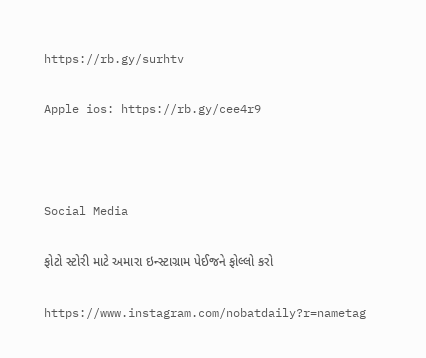https://rb.gy/surhtv

Apple ios: https://rb.gy/cee4r9



Social Media

ફોટો સ્ટોરી માટે અમારા ઇન્સ્ટાગ્રામ પેઈજને ફોલ્લો કરો

https://www.instagram.com/nobatdaily?r=nametag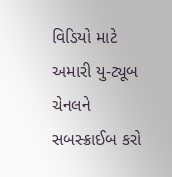વિડિયો માટે અમારી યુ-ટ્યૂબ ચેનલને સબસ્ક્રાઈબ કરો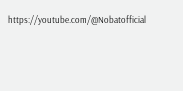https://youtube.com/@Nobatofficial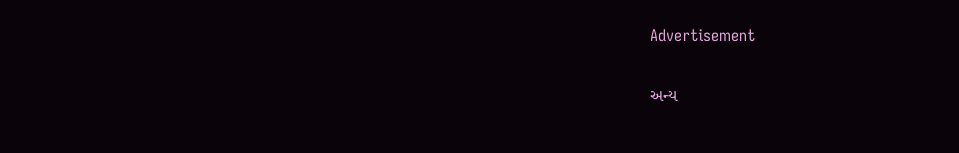Advertisement

અન્ય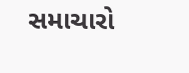સમાચારો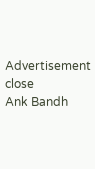Advertisement
close
Ank Bandh